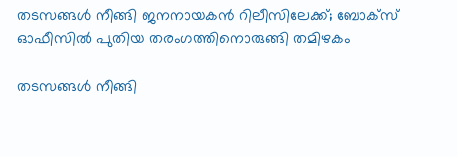തടസങ്ങള്‍ നീങ്ങി ജനനായകന്‍ റിലീസിലേക്ക്; ബോക്‌സ് ഓഫീസില്‍ പുതിയ തരംഗത്തിനൊരുങ്ങി തമിഴകം

തടസങ്ങള്‍ നീങ്ങി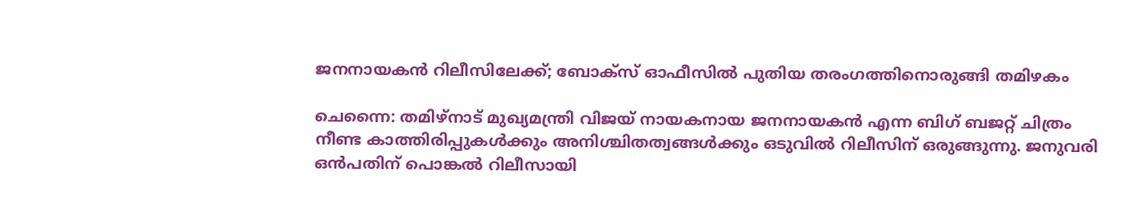ജനനായകന്‍ റിലീസിലേക്ക്; ബോക്‌സ് ഓഫീസില്‍ പുതിയ തരംഗത്തിനൊരുങ്ങി തമിഴകം

ചെന്നൈ: തമിഴ്‌നാട് മുഖ്യമന്ത്രി വിജയ് നായകനായ ജനനായകന്‍ എന്ന ബിഗ് ബജറ്റ് ചിത്രം നീണ്ട കാത്തിരിപ്പുകള്‍ക്കും അനിശ്ചിതത്വങ്ങള്‍ക്കും ഒടുവില്‍ റിലീസിന് ഒരുങ്ങുന്നു. ജനുവരി ഒന്‍പതിന് പൊങ്കല്‍ റിലീസായി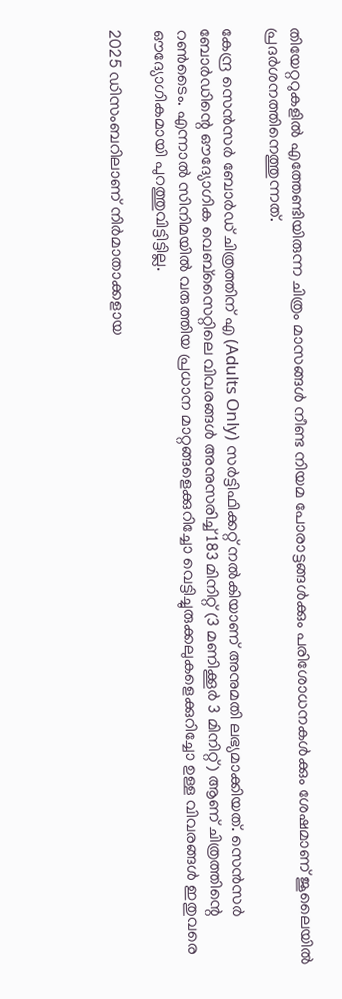തിയേറ്ററുകളില്‍ എത്തേണ്ടിയിരുന്ന ചിത്രം മാസങ്ങള്‍ നീണ്ട നിയമ പോരാട്ടങ്ങള്‍ക്കും പരിശോധനകള്‍ക്കും ശേഷമാണ് ജൂലൈയില്‍ പ്രദര്‍ശനത്തിനെത്തുന്നത്.

കേന്ദ്ര സെന്‍സര്‍ ബോര്‍ഡ് ചിത്രത്തിന് എ (Adults Only) സര്‍ട്ടിഫിക്കറ്റ് നല്‍കിയാണ് അനുമതി ലഭ്യമാക്കിയത്. സെന്‍സര്‍ ബോര്‍ഡിന്റെ ഔദ്യോഗിക വെബ്സൈറ്റിലെ വിവരങ്ങള്‍ അനുസരിച്ച് 183 മിനിറ്റ് (3 മണിക്കൂര്‍ 3 മിനിറ്റ്) ആണ് ചിത്രത്തിന്റെ റണ്‍ടൈം. എന്നാല്‍ സിനിമയില്‍ വരുത്തിയ പ്രധാന മാറ്റങ്ങളെക്കുറിച്ചോ വെട്ടിച്ചുരുക്കലുകളെക്കുറിച്ചോ ഉള്ള വിവരങ്ങള്‍ ഇതുവരെ ഔദ്യോഗികമായി പുറത്തുവിട്ടിട്ടില്ല.

2025 ഡിസംബറിലാണ് നിര്‍മാതാക്കളായ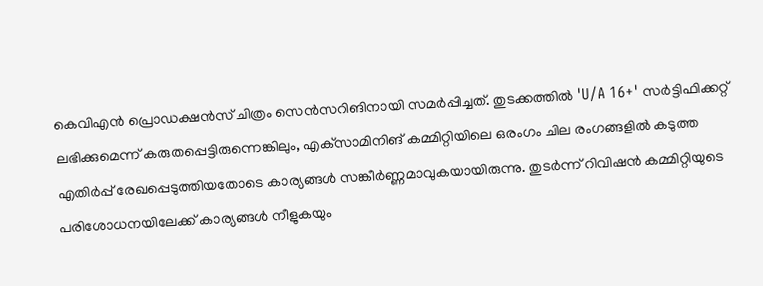കെവിഎന്‍ പ്രൊഡക്ഷന്‍സ് ചിത്രം സെന്‍സറിങിനായി സമര്‍പ്പിച്ചത്. തുടക്കത്തില്‍ 'U/A 16+' സര്‍ട്ടിഫിക്കറ്റ് ലഭിക്കുമെന്ന് കരുതപ്പെട്ടിരുന്നെങ്കിലും, എക്‌സാമിനിങ് കമ്മിറ്റിയിലെ ഒരംഗം ചില രംഗങ്ങളില്‍ കടുത്ത എതിര്‍പ്പ് രേഖപ്പെടുത്തിയതോടെ കാര്യങ്ങള്‍ സങ്കീര്‍ണ്ണമാവുകയായിരുന്നു. തുടര്‍ന്ന് റിവിഷന്‍ കമ്മിറ്റിയുടെ പരിശോധനയിലേക്ക് കാര്യങ്ങള്‍ നീളുകയും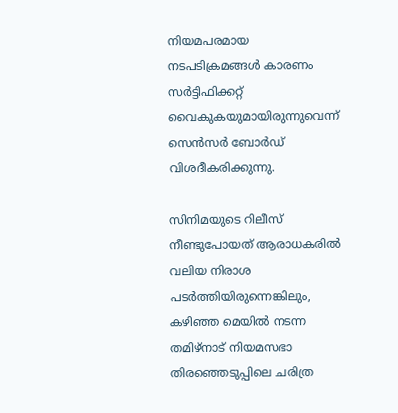നിയമപരമായ നടപടിക്രമങ്ങള്‍ കാരണം സര്‍ട്ടിഫിക്കറ്റ് വൈകുകയുമായിരുന്നുവെന്ന് സെന്‍സര്‍ ബോര്‍ഡ് വിശദീകരിക്കുന്നു.

സിനിമയുടെ റിലീസ് നീണ്ടുപോയത് ആരാധകരില്‍ വലിയ നിരാശ പടര്‍ത്തിയിരുന്നെങ്കിലും, കഴിഞ്ഞ മെയില്‍ നടന്ന തമിഴ്നാട് നിയമസഭാ തിരഞ്ഞെടുപ്പിലെ ചരിത്ര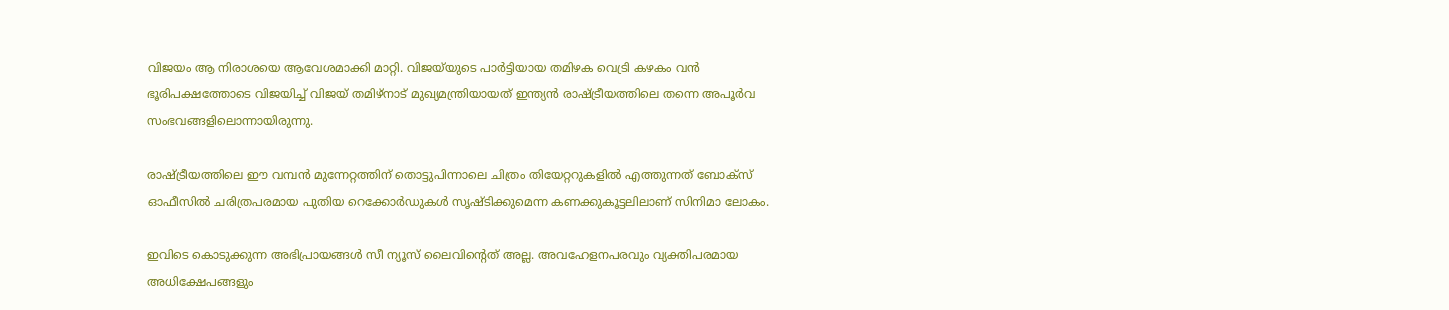വിജയം ആ നിരാശയെ ആവേശമാക്കി മാറ്റി. വിജയ്‌യുടെ പാര്‍ട്ടിയായ തമിഴക വെട്രി കഴകം വന്‍ ഭൂരിപക്ഷത്തോടെ വിജയിച്ച് വിജയ് തമിഴ്‌നാട് മുഖ്യമന്ത്രിയായത് ഇന്ത്യന്‍ രാഷ്ട്രീയത്തിലെ തന്നെ അപൂര്‍വ സംഭവങ്ങളിലൊന്നായിരുന്നു.

രാഷ്ട്രീയത്തിലെ ഈ വമ്പന്‍ മുന്നേറ്റത്തിന് തൊട്ടുപിന്നാലെ ചിത്രം തിയേറ്ററുകളില്‍ എത്തുന്നത് ബോക്‌സ് ഓഫീസില്‍ ചരിത്രപരമായ പുതിയ റെക്കോര്‍ഡുകള്‍ സൃഷ്ടിക്കുമെന്ന കണക്കുകൂട്ടലിലാണ് സിനിമാ ലോകം.

ഇവിടെ കൊടുക്കുന്ന അഭിപ്രായങ്ങള്‍ സീ ന്യൂസ് ലൈവിന്റെത് അല്ല. അവഹേളനപരവും വ്യക്തിപരമായ അധിക്ഷേപങ്ങളും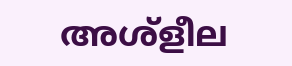അശ്‌ളീല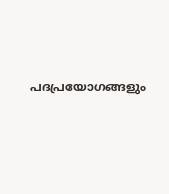പദപ്രയോഗങ്ങളും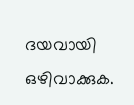ദയവായി ഒഴിവാക്കുക.